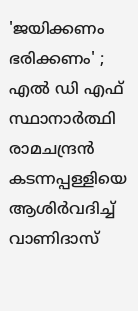'ജയിക്കണം ഭരിക്കണം' ; എൽ ഡി എഫ് സ്ഥാനാർത്ഥി രാമചന്ദ്രൻ കടന്നപ്പള്ളിയെ ആശിർവദിച്ച് വാണിദാസ്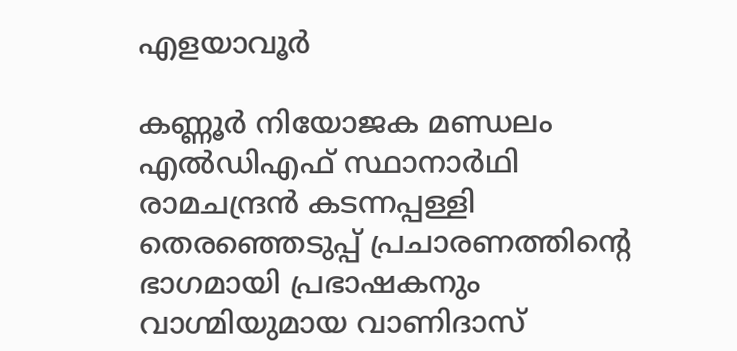എളയാവൂർ

കണ്ണൂര്‍ നിയോജക മണ്ഡലം എല്‍ഡിഎഫ് സ്ഥാനാര്‍ഥി രാമചന്ദ്രന്‍ കടന്നപ്പള്ളി തെരഞ്ഞെടുപ്പ് പ്രചാരണത്തിന്റെ ഭാഗമായി പ്രഭാഷകനും വാഗ്മിയുമായ വാണിദാസ്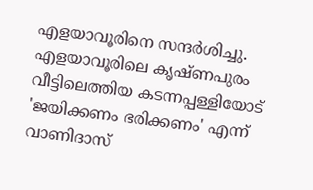എളയാവൂരിനെ സന്ദർശിച്ചു. എളയാവൂരിലെ കൃഷ്ണപുരം വീട്ടിലെത്തിയ കടന്നപ്പള്ളിയോട് 'ജയിക്കണം ഭരിക്കണം' എന്ന് വാണിദാസ്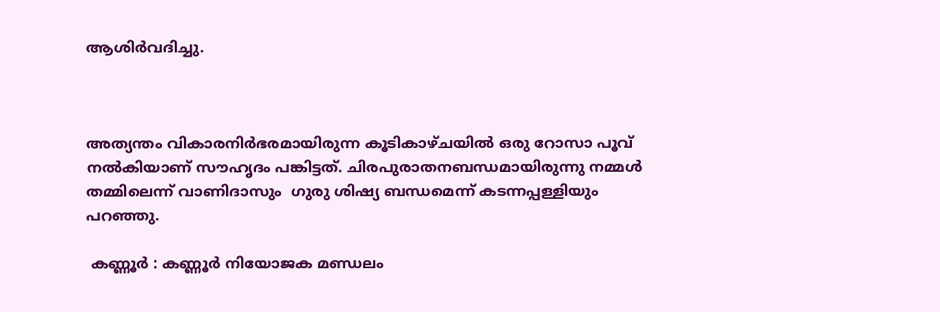ആശിർവദിച്ചു.



അത്യന്തം വികാരനിർഭരമായിരുന്ന കൂടികാഴ്ചയിൽ ഒരു റോസാ പൂവ് നൽകിയാണ് സൗഹൃദം പങ്കിട്ടത്. ചിരപുരാതനബന്ധമായിരുന്നു നമ്മൾ തമ്മിലെന്ന് വാണിദാസും  ഗുരു ശിഷ്യ ബന്ധമെന്ന് കടന്നപ്പള്ളിയും പറഞ്ഞു.

 കണ്ണൂർ : കണ്ണൂര്‍ നിയോജക മണ്ഡലം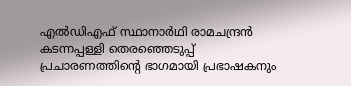എല്‍ഡിഎഫ് സ്ഥാനാര്‍ഥി രാമചന്ദ്രന്‍ കടന്നപ്പള്ളി തെരഞ്ഞെടുപ്പ് പ്രചാരണത്തിന്റെ ഭാഗമായി പ്രഭാഷകനും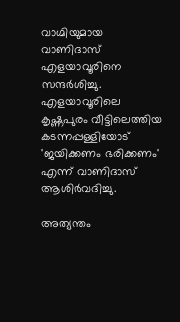വാഗ്മിയുമായ വാണിദാസ് എളയാവൂരിനെ സന്ദർശിച്ചു. എളയാവൂരിലെ കൃഷ്ണപുരം വീട്ടിലെത്തിയ കടന്നപ്പള്ളിയോട് 'ജയിക്കണം ഭരിക്കണം' എന്ന് വാണിദാസ് ആശിർവദിച്ചു.

അത്യന്തം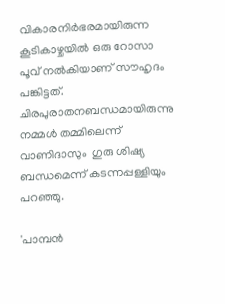വികാരനിർഭരമായിരുന്ന കൂടികാഴ്ചയിൽ ഒരു റോസാ പൂവ് നൽകിയാണ് സൗഹൃദം പങ്കിട്ടത്. ചിരപുരാതനബന്ധമായിരുന്നു നമ്മൾ തമ്മിലെന്ന് വാണിദാസും  ഗുരു ശിഷ്യ ബന്ധമെന്ന് കടന്നപ്പള്ളിയും പറഞ്ഞു.

'പാമ്പൻ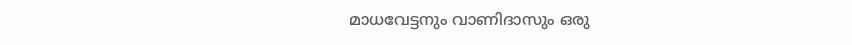മാധവേട്ടനും വാണിദാസും ഒരു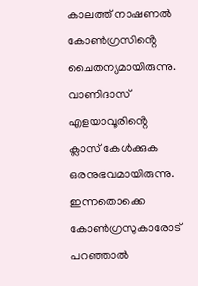കാലത്ത് നാഷണൽ കോൺഗ്രസിൻ്റെ ചൈതന്യമായിരുന്നു. വാണിദാസ് എളയാവൂരിൻ്റെ ക്ലാസ് കേൾക്കുക ഒരനുഭവമായിരുന്നു. ഇന്നതൊക്കെ കോൺഗ്രസുകാരോട് പറഞ്ഞാൽ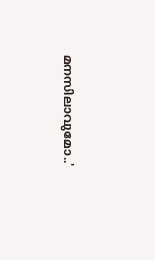മനസിലാവുമോ..'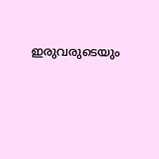ഇരുവരുടെയും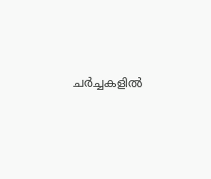ചർച്ചകളിൽ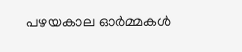പഴയകാല ഓർമ്മകൾ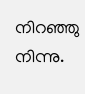നിറഞ്ഞു നിന്നു.